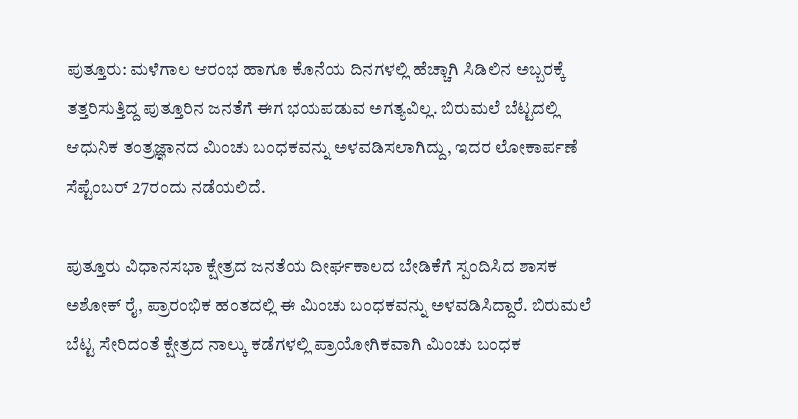ಪುತ್ತೂರು: ಮಳೆಗಾಲ ಆರಂಭ ಹಾಗೂ ಕೊನೆಯ ದಿನಗಳಲ್ಲಿ ಹೆಚ್ಚಾಗಿ ಸಿಡಿಲಿನ ಅಬ್ಬರಕ್ಕೆ ತತ್ತರಿಸುತ್ತಿದ್ದ ಪುತ್ತೂರಿನ ಜನತೆಗೆ ಈಗ ಭಯಪಡುವ ಅಗತ್ಯವಿಲ್ಲ. ಬಿರುಮಲೆ ಬೆಟ್ಟದಲ್ಲಿ ಆಧುನಿಕ ತಂತ್ರಜ್ಞಾನದ ಮಿಂಚು ಬಂಧಕವನ್ನು ಅಳವಡಿಸಲಾಗಿದ್ದು, ಇದರ ಲೋಕಾರ್ಪಣೆ ಸೆಪ್ಟೆಂಬರ್ 27ರಂದು ನಡೆಯಲಿದೆ.

ಪುತ್ತೂರು ವಿಧಾನಸಭಾ ಕ್ಷೇತ್ರದ ಜನತೆಯ ದೀರ್ಘಕಾಲದ ಬೇಡಿಕೆಗೆ ಸ್ಪಂದಿಸಿದ ಶಾಸಕ ಅಶೋಕ್ ರೈ, ಪ್ರಾರಂಭಿಕ ಹಂತದಲ್ಲಿ ಈ ಮಿಂಚು ಬಂಧಕವನ್ನು ಅಳವಡಿಸಿದ್ದಾರೆ. ಬಿರುಮಲೆ ಬೆಟ್ಟ ಸೇರಿದಂತೆ ಕ್ಷೇತ್ರದ ನಾಲ್ಕು ಕಡೆಗಳಲ್ಲಿ ಪ್ರಾಯೋಗಿಕವಾಗಿ ಮಿಂಚು ಬಂಧಕ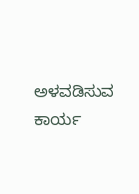ಅಳವಡಿಸುವ ಕಾರ್ಯ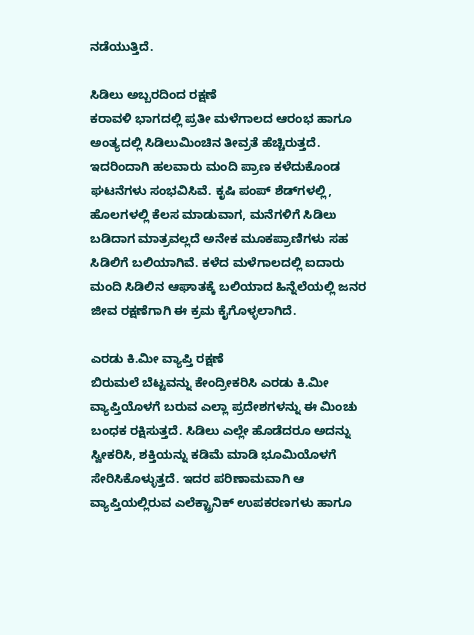ನಡೆಯುತ್ತಿದೆ.

ಸಿಡಿಲು ಅಬ್ಬರದಿಂದ ರಕ್ಷಣೆ
ಕರಾವಳಿ ಭಾಗದಲ್ಲಿ ಪ್ರತೀ ಮಳೆಗಾಲದ ಆರಂಭ ಹಾಗೂ ಅಂತ್ಯದಲ್ಲಿ ಸಿಡಿಲುಮಿಂಚಿನ ತೀವ್ರತೆ ಹೆಚ್ಚಿರುತ್ತದೆ. ಇದರಿಂದಾಗಿ ಹಲವಾರು ಮಂದಿ ಪ್ರಾಣ ಕಳೆದುಕೊಂಡ ಘಟನೆಗಳು ಸಂಭವಿಸಿವೆ. ಕೃಷಿ ಪಂಪ್ ಶೆಡ್‌ಗಳಲ್ಲಿ, ಹೊಲಗಳಲ್ಲಿ ಕೆಲಸ ಮಾಡುವಾಗ, ಮನೆಗಳಿಗೆ ಸಿಡಿಲು ಬಡಿದಾಗ ಮಾತ್ರವಲ್ಲದೆ ಅನೇಕ ಮೂಕಪ್ರಾಣಿಗಳು ಸಹ ಸಿಡಿಲಿಗೆ ಬಲಿಯಾಗಿವೆ. ಕಳೆದ ಮಳೆಗಾಲದಲ್ಲಿ ಐದಾರು ಮಂದಿ ಸಿಡಿಲಿನ ಆಘಾತಕ್ಕೆ ಬಲಿಯಾದ ಹಿನ್ನೆಲೆಯಲ್ಲಿ ಜನರ ಜೀವ ರಕ್ಷಣೆಗಾಗಿ ಈ ಕ್ರಮ ಕೈಗೊಳ್ಳಲಾಗಿದೆ.

ಎರಡು ಕಿ.ಮೀ ವ್ಯಾಪ್ತಿ ರಕ್ಷಣೆ
ಬಿರುಮಲೆ ಬೆಟ್ಟವನ್ನು ಕೇಂದ್ರೀಕರಿಸಿ ಎರಡು ಕಿ.ಮೀ ವ್ಯಾಪ್ತಿಯೊಳಗೆ ಬರುವ ಎಲ್ಲಾ ಪ್ರದೇಶಗಳನ್ನು ಈ ಮಿಂಚು ಬಂಧಕ ರಕ್ಷಿಸುತ್ತದೆ. ಸಿಡಿಲು ಎಲ್ಲೇ ಹೊಡೆದರೂ ಅದನ್ನು ಸ್ವೀಕರಿಸಿ, ಶಕ್ತಿಯನ್ನು ಕಡಿಮೆ ಮಾಡಿ ಭೂಮಿಯೊಳಗೆ ಸೇರಿಸಿಕೊಳ್ಳುತ್ತದೆ. ಇದರ ಪರಿಣಾಮವಾಗಿ ಆ ವ್ಯಾಪ್ತಿಯಲ್ಲಿರುವ ಎಲೆಕ್ಟ್ರಾನಿಕ್ ಉಪಕರಣಗಳು ಹಾಗೂ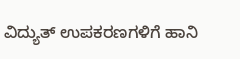ವಿದ್ಯುತ್ ಉಪಕರಣಗಳಿಗೆ ಹಾನಿ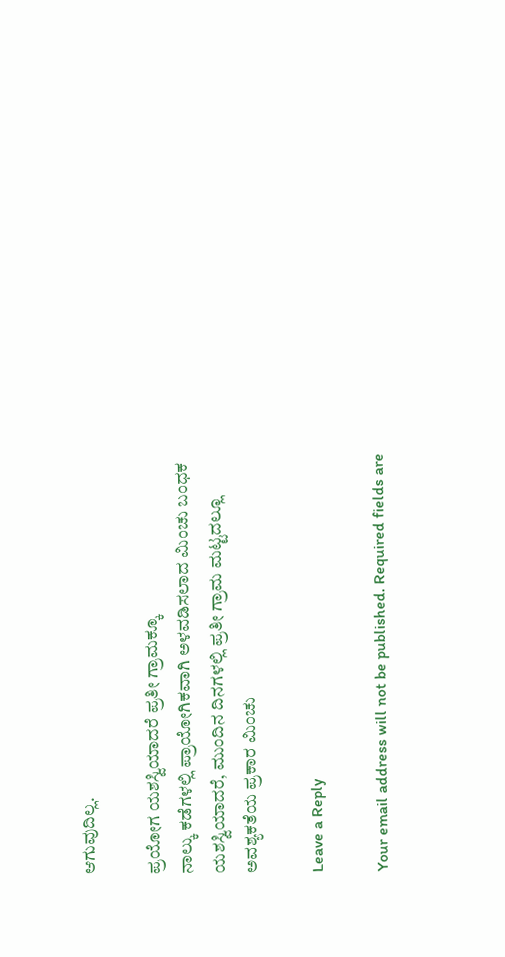ಆಗುವುದಿಲ್ಲ.

ಪ್ರಯೋಗ ಯಶಸ್ವಿಯಾದರೆ ಪ್ರತೀ ಗ್ರಾಮಕ್ಕೂ
ನಾಲ್ಕು ಕಡೆಗಳಲ್ಲಿ ಪ್ರಾಯೋಗಿಕವಾಗಿ ಅಳವಡಿಸಲಾದ ಮಿಂಚು ಬಂಧಕ ಯಶಸ್ವಿಯಾದರೆ, ಮುಂದಿನ ದಿನಗಳಲ್ಲಿ ಪ್ರತೀ ಗ್ರಾಮ ಮಟ್ಟದಲ್ಲೂ ಅವಶ್ಯಕತೆಯ ಪ್ರಕಾರ ಮಿಂಚು

Leave a Reply

Your email address will not be published. Required fields are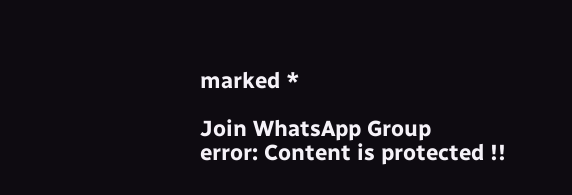marked *

Join WhatsApp Group
error: Content is protected !!